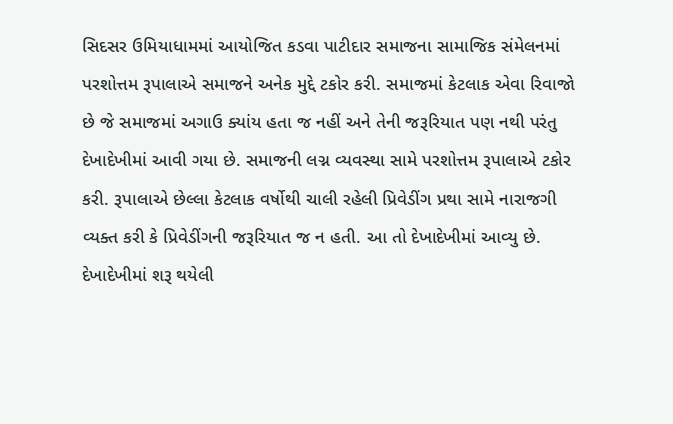સિદસર ઉમિયાધામમાં આયોજિત કડવા પાટીદાર સમાજના સામાજિક સંમેલનમાં પરશોત્તમ રૂપાલાએ સમાજને અનેક મુદ્દે ટકોર કરી. સમાજમાં કેટલાક એવા રિવાજો છે જે સમાજમાં અગાઉ ક્યાંય હતા જ નહીં અને તેની જરૂરિયાત પણ નથી પરંતુ દેખાદેખીમાં આવી ગયા છે. સમાજની લગ્ન વ્યવસ્થા સામે પરશોત્તમ રૂપાલાએ ટકોર કરી. રૂપાલાએ છેલ્લા કેટલાક વર્ષોથી ચાલી રહેલી પ્રિવેડીંગ પ્રથા સામે નારાજગી વ્યક્ત કરી કે પ્રિવેડીંગની જરૂરિયાત જ ન હતી. આ તો દેખાદેખીમાં આવ્યુ છે. દેખાદેખીમાં શરૂ થયેલી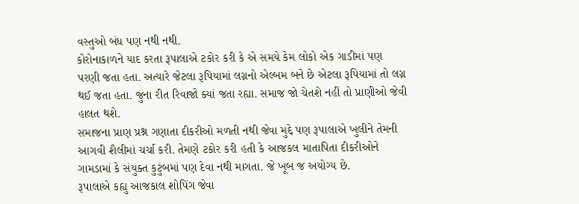વસ્તુઓ બંધ પણ નથી નથી.
કોરોનાકાળને યાદ કરતા રૂપાલાએ ટકોર કરી કે એ સમયે કેમ લોકો એક ગાડીમાં પણ પરણી જતા હતા. અત્યારે જેટલા રૂપિયામાં લગ્નનો એલ્બમ બને છે એટલા રૂપિયામાં તો લગ્ન થઈ જતા હતા. જુના રીત રિવાજો ક્યાં જતા રહ્યા. સમાજ જો ચેતશે નહીં તો પ્રાણીઓ જેવી હાલત થશે.
સમાજના પ્રાણ પ્રશ્ન ગણાતા દીકરીઓ મળતી નથી જેવા મુદ્દે પણ રૂપાલાએ ખુલીને તેમની આગવી શૈલીમાં ચર્ચા કરી. તેમણે ટકોર કરી હતી કે આજકલ માતાપિતા દીકરીઓને ગામડામાં કે સંયુક્ત કુટુંબમાં પણ દેવા નથી માગતા. જે ખૂબ જ અયોગ્ય છે.
રૂપાલાએ કહ્યુ આજકાલ શોપિંગ જેવા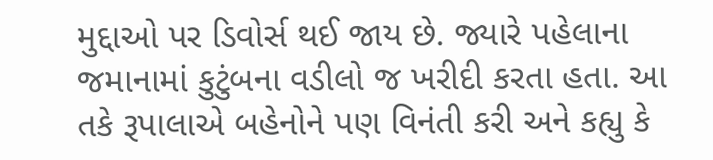મુદ્દાઓ પર ડિવોર્સ થઈ જાય છે. જ્યારે પહેલાના જમાનામાં કુટુંબના વડીલો જ ખરીદી કરતા હતા. આ તકે રૂપાલાએ બહેનોને પણ વિનંતી કરી અને કહ્યુ કે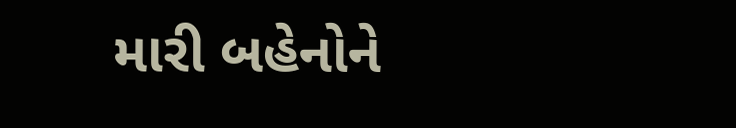મારી બહેનોને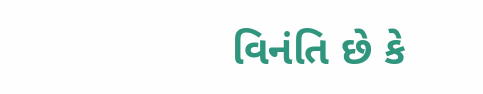વિનંતિ છે કે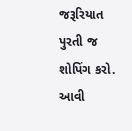જરૂરિયાત પુરતી જ શોપિંગ કરો. આવી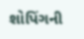શોપિંગની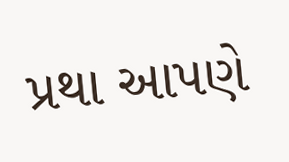પ્રથા આપણે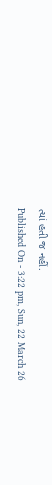ત્યાં હતી જ નહીં.
Published On - 3:22 pm, Sun, 22 March 26